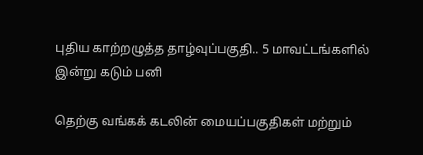புதிய காற்றழுத்த தாழ்வுப்பகுதி.. 5 மாவட்டங்களில் இன்று கடும் பனி

தெற்கு வங்கக் கடலின் மையப்பகுதிகள் மற்றும்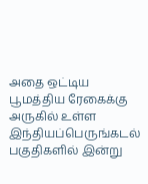அதை ஒட்டிய பூமத்திய ரேகைக்கு அருகில் உள்ள இந்தியப்பெருங்கடல் பகுதிகளில் இன்று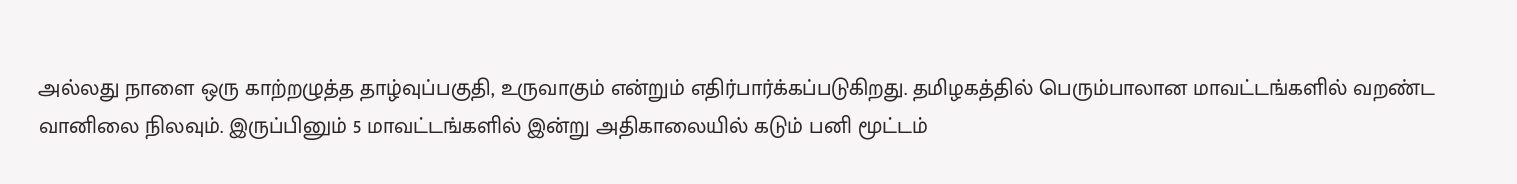அல்லது நாளை ஒரு காற்றழுத்த தாழ்வுப்பகுதி, உருவாகும் என்றும் எதிர்பார்க்கப்படுகிறது. தமிழகத்தில் பெரும்பாலான மாவட்டங்களில் வறண்ட வானிலை நிலவும். இருப்பினும் 5 மாவட்டங்களில் இன்று அதிகாலையில் கடும் பனி மூட்டம்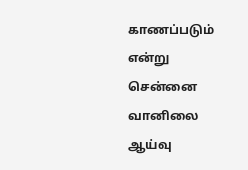காணப்படும் என்று சென்னை வானிலை ஆய்வு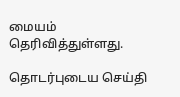மையம் தெரிவித்துள்ளது.

தொடர்புடைய செய்தி